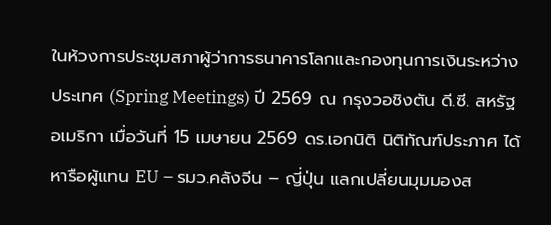ในห้วงการประชุมสภาผู้ว่าการธนาคารโลกและกองทุนการเงินระหว่างประเทศ (Spring Meetings) ปี 2569 ณ กรุงวอชิงตัน ดี.ซี. สหรัฐอเมริกา เมื่อวันที่ 15 เมษายน 2569 ดร.เอกนิติ นิติทัณฑ์ประภาศ ได้หารือผู้แทน EU – รมว.คลังจีน – ญี่ปุ่น แลกเปลี่ยนมุมมองส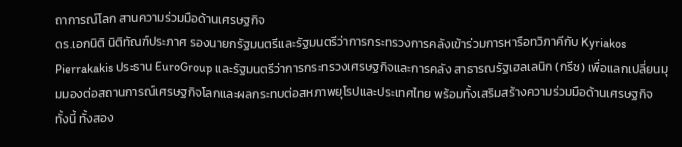ถาการณ์โลก สานความร่วมมือด้านเศรษฐกิจ
ดร.เอกนิติ นิติทัณฑ์ประภาศ รองนายกรัฐมนตรีและรัฐมนตรีว่าการกระทรวงการคลังเข้าร่วมการหารือทวิภาคีกับ Kyriakos Pierrakakis ประธาน EuroGroup และรัฐมนตรีว่าการกระทรวงเศรษฐกิจและการคลัง สาธารณรัฐเฮลเลนิก (กรีซ) เพื่อแลกเปลี่ยนมุมมองต่อสถานการณ์เศรษฐกิจโลกและผลกระทบต่อสหภาพยุโรปและประเทศไทย พร้อมทั้งเสริมสร้างความร่วมมือด้านเศรษฐกิจ
ทั้งนี้ ทั้งสอง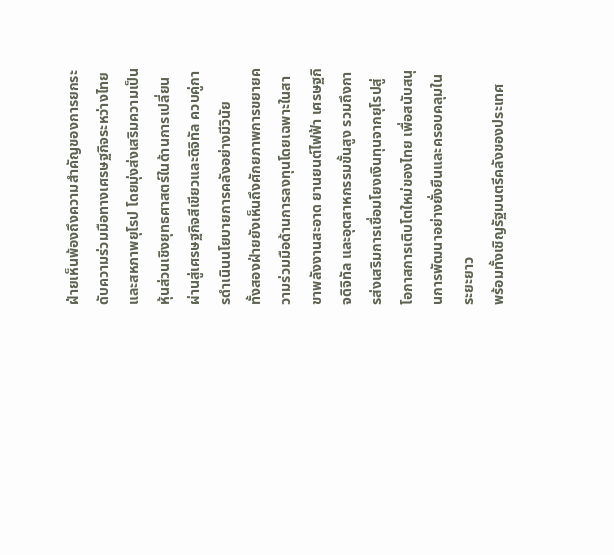ฝ่ายเห็นพ้องถึงความสำคัญของการยกระดับความร่วมมือทางเศรษฐกิจระหว่างไทยและสหภาพยุโรป โดยมุ่งส่งเสริมความเป็นหุ้นส่วนเชิงยุทธศาสตร์ในด้านการเปลี่ยนผ่านสู่เศรษฐกิจสีเขียวและดิจิทัล ควบคู่การดำเนินนโยบายการคลังอย่างมีวินัย
ทั้งสองฝ่ายยังเห็นถึงศักยภาพการขยายความร่วมมือด้านการลงทุนโดยเฉพาะในสาขาพลังงานสะอาด ยานยนต์ไฟฟ้า เศรษฐกิจดิจิทัล และอุตสาหกรรมขั้นสูง รวมถึงการส่งเสริมการเชื่อมโยงเงินทุนจากยุโรปสู่โอกาสการเติบโตใหม่ของไทย เพื่อสนับสนุนการพัฒนาอย่างยั่งยืนและครอบคลุมในระยะยาว
พร้อมทั้งเชิญรัฐมนตรีคลังของประเทศ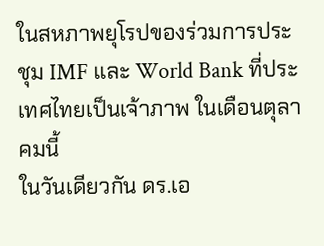ในสหภาพยุโรปของร่วมการประชุม IMF และ World Bank ที่ประเทศไทยเป็นเจ้าภาพ ในเดือนตุลาคมนี้
ในวันเดียวกัน ดร.เอ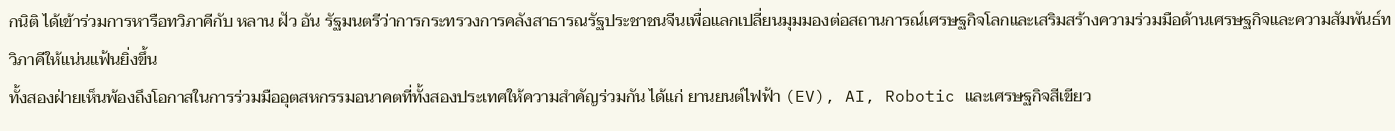กนิติ ได้เข้าร่วมการหารือทวิภาคีกับ หลาน ฝัว อัน รัฐมนตรีว่าการกระทรวงการคลังสาธารณรัฐประชาชนจีนเพื่อแลกเปลี่ยนมุมมองต่อสถานการณ์เศรษฐกิจโลกและเสริมสร้างความร่วมมือด้านเศรษฐกิจและความสัมพันธ์ทวิภาคีให้แน่นแฟ้นยิ่งขึ้น
ทั้งสองฝ่ายเห็นพ้องถึงโอกาสในการร่วมมืออุตสหกรรมอนาคตที่ทั้งสองประเทศให้ความสำคัญร่วมกัน ได้แก่ ยานยนต์ไฟฟ้า (EV), AI, Robotic และเศรษฐกิจสีเขียว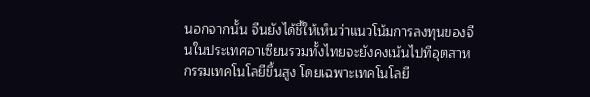นอกจากนั้น จีนยังได้ชี้ให้เห็นว่าแนวโน้มการลงทุนของจีนในประเทศอาเซียนรวมทั้งไทยจะยังคงเน้นไปทีอุตสาหกรรมเทคโนโลยีขึ้นสูง โดยเฉพาะเทคโนโลยี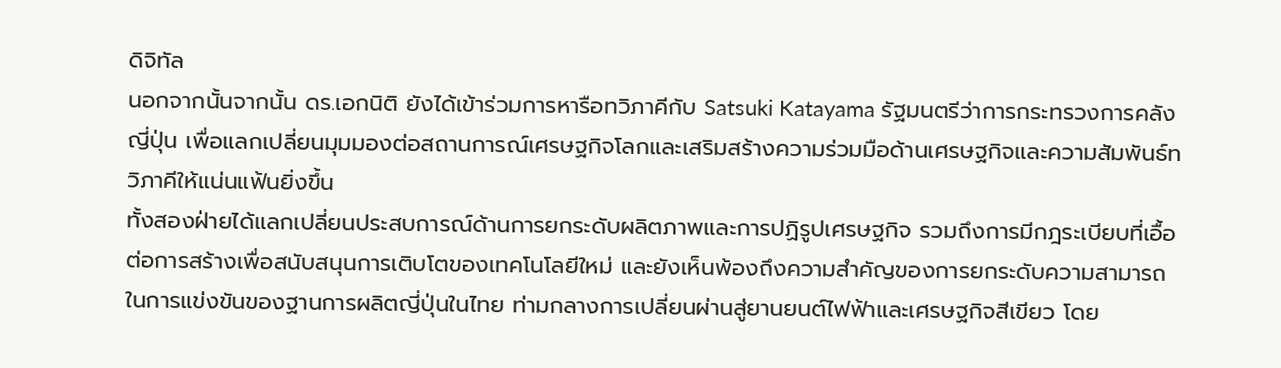ดิจิทัล
นอกจากนั้นจากนั้น ดร.เอกนิติ ยังได้เข้าร่วมการหารือทวิภาคีกับ Satsuki Katayama รัฐมนตรีว่าการกระทรวงการคลังญี่ปุ่น เพื่อแลกเปลี่ยนมุมมองต่อสถานการณ์เศรษฐกิจโลกและเสริมสร้างความร่วมมือด้านเศรษฐกิจและความสัมพันธ์ทวิภาคีให้แน่นแฟ้นยิ่งขึ้น
ทั้งสองฝ่ายได้แลกเปลี่ยนประสบการณ์ด้านการยกระดับผลิตภาพและการปฏิรูปเศรษฐกิจ รวมถึงการมีกฎระเบียบที่เอื้อต่อการสร้างเพื่อสนับสนุนการเติบโตของเทคโนโลยีใหม่ และยังเห็นพ้องถึงความสำคัญของการยกระดับความสามารถในการแข่งขันของฐานการผลิตญี่ปุ่นในไทย ท่ามกลางการเปลี่ยนผ่านสู่ยานยนต์ไฟฟ้าและเศรษฐกิจสีเขียว โดย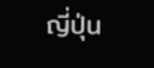ญี่ปุ่น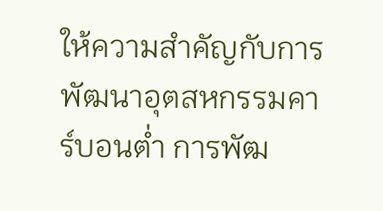ให้ความสำคัญกับการพัฒนาอุตสหกรรมคาร์บอนต่ำ การพัฒ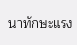นาทักษะแรง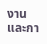งาน และกา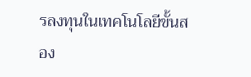รลงทุนในเทคโนโลยีขั้นสอง